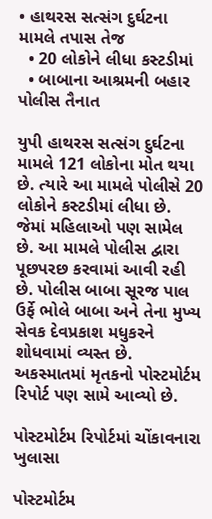• હાથરસ સત્સંગ દુર્ઘટના મામલે તપાસ તેજ
  • 20 લોકોને લીધા કસ્ટડીમાં
  • બાબાના આશ્રમની બહાર પોલીસ તૈનાત

યુપી હાથરસ સત્સંગ દુર્ઘટના મામલે 121 લોકોના મોત થયા છે. ત્યારે આ મામલે પોલીસે 20 લોકોને કસ્ટડીમાં લીધા છે. જેમાં મહિલાઓ પણ સામેલ છે. આ મામલે પોલીસ દ્વારા પૂછપરછ કરવામાં આવી રહી છે. પોલીસ બાબા સૂરજ પાલ ઉર્ફે ભોલે બાબા અને તેના મુખ્ય સેવક દેવપ્રકાશ મધુકરને શોધવામાં વ્યસ્ત છે. અકસ્માતમાં મૃતકનો પોસ્ટમોર્ટમ રિપોર્ટ પણ સામે આવ્યો છે.

પોસ્ટમોર્ટમ રિપોર્ટમાં ચોંકાવનારા ખુલાસા

પોસ્ટમોર્ટમ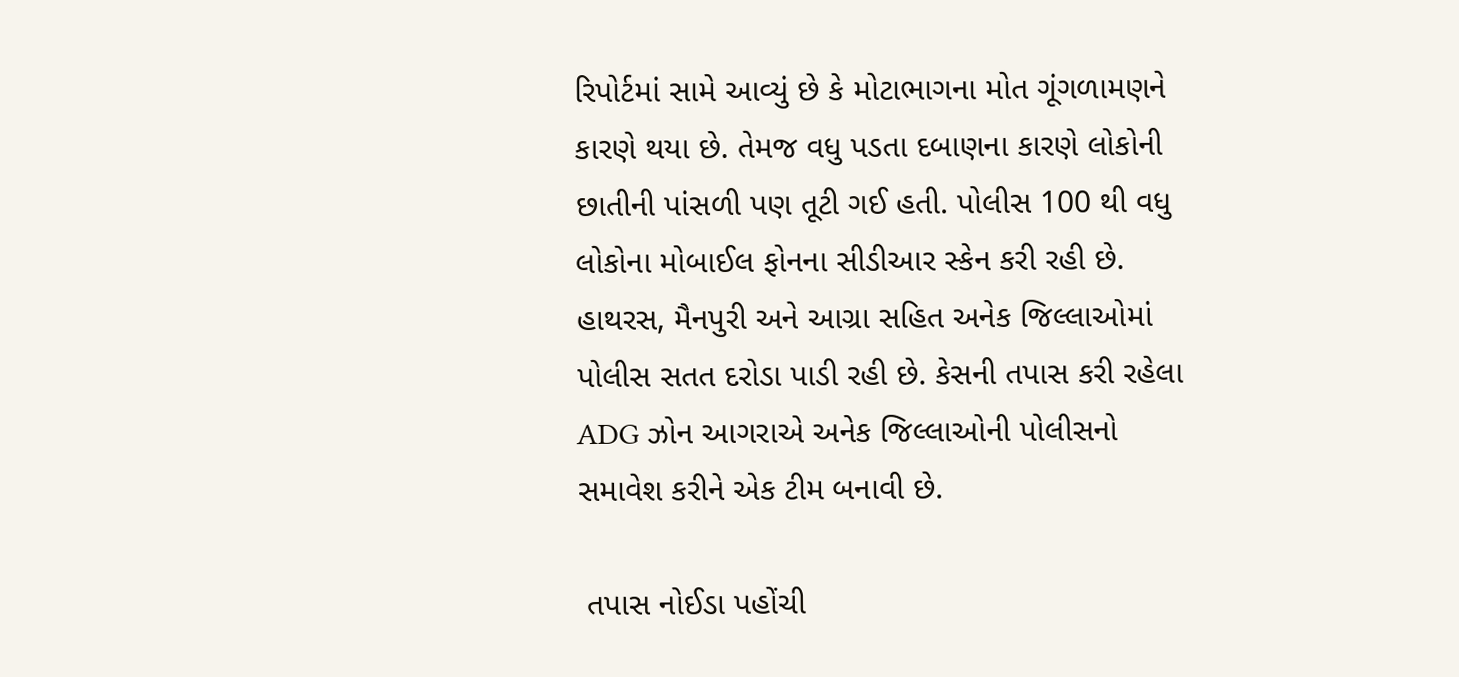રિપોર્ટમાં સામે આવ્યું છે કે મોટાભાગના મોત ગૂંગળામણને કારણે થયા છે. તેમજ વધુ પડતા દબાણના કારણે લોકોની છાતીની પાંસળી પણ તૂટી ગઈ હતી. પોલીસ 100 થી વધુ લોકોના મોબાઈલ ફોનના સીડીઆર સ્કેન કરી રહી છે. હાથરસ, મૈનપુરી અને આગ્રા સહિત અનેક જિલ્લાઓમાં પોલીસ સતત દરોડા પાડી રહી છે. કેસની તપાસ કરી રહેલા ADG ઝોન આગરાએ અનેક જિલ્લાઓની પોલીસનો સમાવેશ કરીને એક ટીમ બનાવી છે.

 તપાસ નોઈડા પહોંચી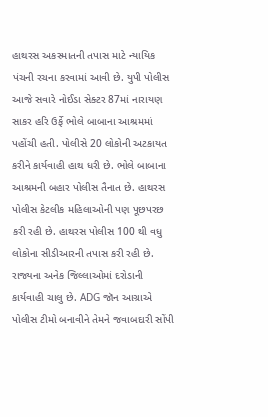હાથરસ અકસ્માતની તપાસ માટે ન્યાયિક પંચની રચના કરવામાં આવી છે. યુપી પોલીસ આજે સવારે નોઈડા સેક્ટર 87માં નારાયણ સાકર હરિ ઉર્ફે ભોલે બાબાના આશ્રમમાં પહોંચી હતી. પોલીસે 20 લોકોની અટકાયત કરીને કાર્યવાહી હાથ ધરી છે. ભોલે બાબાના આશ્રમની બહાર પોલીસ તૈનાત છે. હાથરસ પોલીસ કેટલીક મહિલાઓની પણ પૂછપરછ કરી રહી છે. હાથરસ પોલીસ 100 થી વધુ લોકોના સીડીઆરની તપાસ કરી રહી છે. રાજ્યના અનેક જિલ્લાઓમાં દરોડાની કાર્યવાહી ચાલુ છે. ADG જૉન આગ્રાએ પોલીસ ટીમો બનાવીને તેમને જવાબદારી સોંપી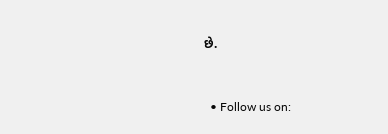છે.


  • Follow us on: